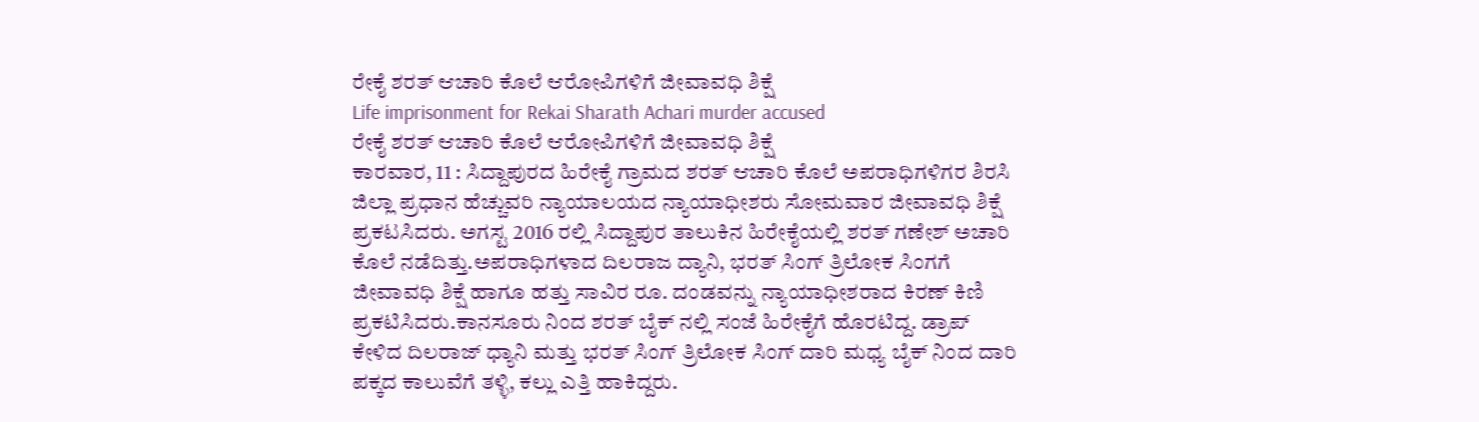ರೇಕೈ ಶರತ್ ಆಚಾರಿ ಕೊಲೆ ಆರೋಪಿಗಳಿಗೆ ಜೀವಾವಧಿ ಶಿಕ್ಷೆ
Life imprisonment for Rekai Sharath Achari murder accused
ರೇಕೈ ಶರತ್ ಆಚಾರಿ ಕೊಲೆ ಆರೋಪಿಗಳಿಗೆ ಜೀವಾವಧಿ ಶಿಕ್ಷೆ
ಕಾರವಾರ, 11 : ಸಿದ್ದಾಪುರದ ಹಿರೇಕೈ ಗ್ರಾಮದ ಶರತ್ ಆಚಾರಿ ಕೊಲೆ ಅಪರಾಧಿಗಳಿಗರ ಶಿರಸಿ ಜಿಲ್ಲಾ ಪ್ರಧಾನ ಹೆಚ್ಚುವರಿ ನ್ಯಾಯಾಲಯದ ನ್ಯಾಯಾಧೀಶರು ಸೋಮವಾರ ಜೀವಾವಧಿ ಶಿಕ್ಷೆ ಪ್ರಕಟಸಿದರು. ಅಗಸ್ಟ 2016 ರಲ್ಲಿ ಸಿದ್ದಾಪುರ ತಾಲುಕಿನ ಹಿರೇಕೈಯಲ್ಲಿ ಶರತ್ ಗಣೇಶ್ ಅಚಾರಿ ಕೊಲೆ ನಡೆದಿತ್ತು.ಅಪರಾಧಿಗಳಾದ ದಿಲರಾಜ ದ್ಯಾನಿ, ಭರತ್ ಸಿಂಗ್ ತ್ರಿಲೋಕ ಸಿಂಗಗೆ ಜೀವಾವಧಿ ಶಿಕ್ಷೆ ಹಾಗೂ ಹತ್ತು ಸಾವಿರ ರೂ. ದಂಡವನ್ನು ನ್ಯಾಯಾಧೀಶರಾದ ಕಿರಣ್ ಕಿಣಿ ಪ್ರಕಟಿಸಿದರು.ಕಾನಸೂರು ನಿಂದ ಶರತ್ ಬೈಕ್ ನಲ್ಲಿ ಸಂಜೆ ಹಿರೇಕೈಗೆ ಹೊರಟಿದ್ದ. ಡ್ರಾಪ್ ಕೇಳಿದ ದಿಲರಾಜ್ ಧ್ಯಾನಿ ಮತ್ತು ಭರತ್ ಸಿಂಗ್ ತ್ರಿಲೋಕ ಸಿಂಗ್ ದಾರಿ ಮಧ್ಯ ಬೈಕ್ ನಿಂದ ದಾರಿ ಪಕ್ಕದ ಕಾಲುವೆಗೆ ತಳ್ಳಿ, ಕಲ್ಲು ಎತ್ತಿ ಹಾಕಿದ್ದರು.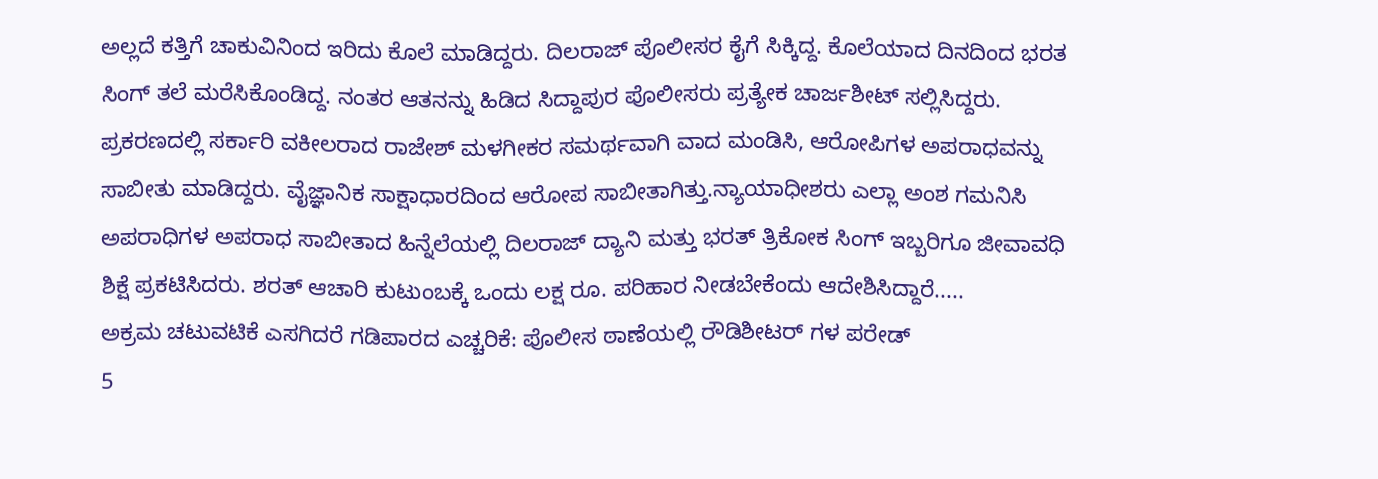ಅಲ್ಲದೆ ಕತ್ತಿಗೆ ಚಾಕುವಿನಿಂದ ಇರಿದು ಕೊಲೆ ಮಾಡಿದ್ದರು. ದಿಲರಾಜ್ ಪೊಲೀಸರ ಕೈಗೆ ಸಿಕ್ಕಿದ್ದ. ಕೊಲೆಯಾದ ದಿನದಿಂದ ಭರತ ಸಿಂಗ್ ತಲೆ ಮರೆಸಿಕೊಂಡಿದ್ದ. ನಂತರ ಆತನನ್ನು ಹಿಡಿದ ಸಿದ್ದಾಪುರ ಪೊಲೀಸರು ಪ್ರತ್ಯೇಕ ಚಾರ್ಜಶೀಟ್ ಸಲ್ಲಿಸಿದ್ದರು.
ಪ್ರಕರಣದಲ್ಲಿ ಸರ್ಕಾರಿ ವಕೀಲರಾದ ರಾಜೇಶ್ ಮಳಗೀಕರ ಸಮರ್ಥವಾಗಿ ವಾದ ಮಂಡಿಸಿ, ಆರೋಪಿಗಳ ಅಪರಾಧವನ್ನು ಸಾಬೀತು ಮಾಡಿದ್ದರು. ವೈಜ್ಞಾನಿಕ ಸಾಕ್ಷಾಧಾರದಿಂದ ಆರೋಪ ಸಾಬೀತಾಗಿತ್ತು.ನ್ಯಾಯಾಧೀಶರು ಎಲ್ಲಾ ಅಂಶ ಗಮನಿಸಿ ಅಪರಾಧಿಗಳ ಅಪರಾಧ ಸಾಬೀತಾದ ಹಿನ್ನೆಲೆಯಲ್ಲಿ ದಿಲರಾಜ್ ದ್ಯಾನಿ ಮತ್ತು ಭರತ್ ತ್ರಿಕೋಕ ಸಿಂಗ್ ಇಬ್ಬರಿಗೂ ಜೀವಾವಧಿ ಶಿಕ್ಷೆ ಪ್ರಕಟಿಸಿದರು. ಶರತ್ ಆಚಾರಿ ಕುಟುಂಬಕ್ಕೆ ಒಂದು ಲಕ್ಷ ರೂ. ಪರಿಹಾರ ನೀಡಬೇಕೆಂದು ಆದೇಶಿಸಿದ್ದಾರೆ.....
ಅಕ್ರಮ ಚಟುವಟಿಕೆ ಎಸಗಿದರೆ ಗಡಿಪಾರದ ಎಚ್ಚರಿಕೆ: ಪೊಲೀಸ ಠಾಣೆಯಲ್ಲಿ ರೌಡಿಶೀಟರ್ ಗಳ ಪರೇಡ್
5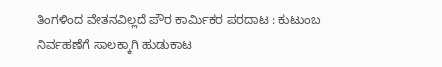ತಿಂಗಳಿಂದ ವೇತನವಿಲ್ಲದೆ ಪೌರ ಕಾರ್ಮಿಕರ ಪರದಾಟ : ಕುಟುಂಬ ನಿರ್ವಹಣೆಗೆ ಸಾಲಕ್ಕಾಗಿ ಹುಡುಕಾಟ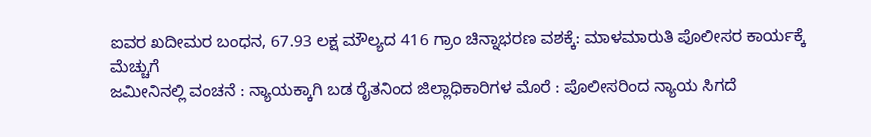ಐವರ ಖದೀಮರ ಬಂಧನ, 67.93 ಲಕ್ಷ ಮೌಲ್ಯದ 416 ಗ್ರಾಂ ಚಿನ್ನಾಭರಣ ವಶಕ್ಕೆ: ಮಾಳಮಾರುತಿ ಪೊಲೀಸರ ಕಾರ್ಯಕ್ಕೆ ಮೆಚ್ಚುಗೆ
ಜಮೀನಿನಲ್ಲಿ ವಂಚನೆ : ನ್ಯಾಯಕ್ಕಾಗಿ ಬಡ ರೈತನಿಂದ ಜಿಲ್ಲಾಧಿಕಾರಿಗಳ ಮೊರೆ : ಪೊಲೀಸರಿಂದ ನ್ಯಾಯ ಸಿಗದೆ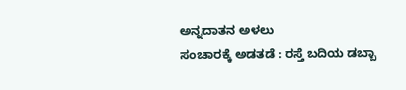ಅನ್ನದಾತನ ಅಳಲು
ಸಂಚಾರಕ್ಕೆ ಅಡತಡೆ : ರಸ್ತೆ ಬದಿಯ ಡಬ್ಬಾ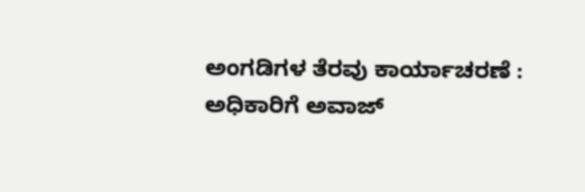ಅಂಗಡಿಗಳ ತೆರವು ಕಾರ್ಯಾಚರಣೆ : ಅಧಿಕಾರಿಗೆ ಅವಾಜ್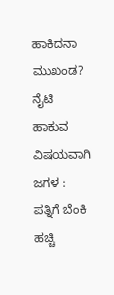ಹಾಕಿದನಾ ಮುಖಂಡ?
ನೈಟಿ ಹಾಕುವ ವಿಷಯವಾಗಿ ಜಗಳ : ಪತ್ನಿಗೆ ಬೆಂಕಿ ಹಚ್ಚಿ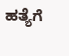ಹತ್ಯೆಗೆ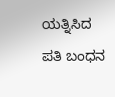ಯತ್ನಿಸಿದ ಪತಿ ಬಂಧನ